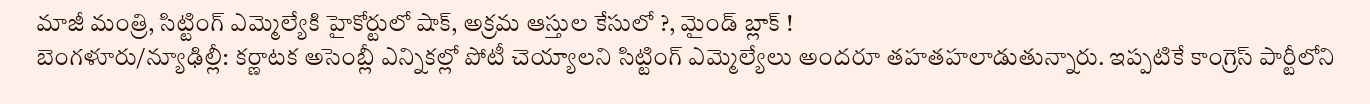మాజీ మంత్రి, సిట్టింగ్ ఎమ్మెల్యేకి హైకోర్టులో షాక్, అక్రమ ఆస్తుల కేసులో ?, మైండ్ బ్లాక్ !
బెంగళూరు/న్యూఢిల్లీ: కర్ణాటక అసెంబ్లీ ఎన్నికల్లో పోటీ చెయ్యాలని సిట్టింగ్ ఎమ్మెల్యేలు అందరూ తహతహలాడుతున్నారు. ఇప్పటికే కాంగ్రెస్ పార్టీలోని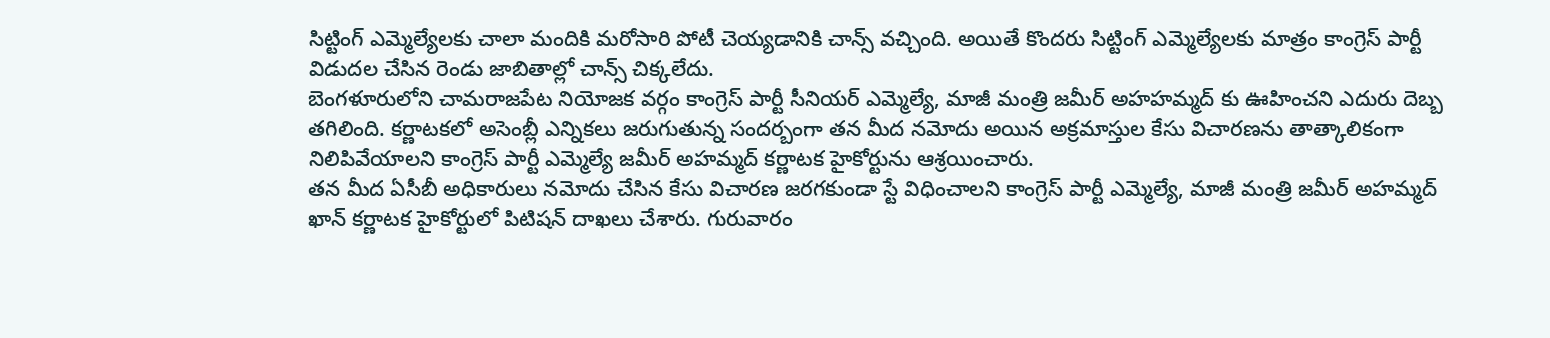సిట్టింగ్ ఎమ్మెల్యేలకు చాలా మందికి మరోసారి పోటీ చెయ్యడానికి చాన్స్ వచ్చింది. అయితే కొందరు సిట్టింగ్ ఎమ్మెల్యేలకు మాత్రం కాంగ్రెస్ పార్టీ విడుదల చేసిన రెండు జాబితాల్లో చాన్స్ చిక్కలేదు.
బెంగళూరులోని చామరాజపేట నియోజక వర్గం కాంగ్రెస్ పార్టీ సీనియర్ ఎమ్మెల్యే, మాజీ మంత్రి జమీర్ అహహమ్మద్ కు ఊహించని ఎదురు దెబ్బ తగిలింది. కర్ణాటకలో అసెంబ్లీ ఎన్నికలు జరుగుతున్న సందర్బంగా తన మీద నమోదు అయిన అక్రమాస్తుల కేసు విచారణను తాత్కాలికంగా నిలిపివేయాలని కాంగ్రెస్ పార్టీ ఎమ్మెల్యే జమీర్ అహమ్మద్ కర్ణాటక హైకోర్టును ఆశ్రయించారు.
తన మీద ఏసీబీ అధికారులు నమోదు చేసిన కేసు విచారణ జరగకుండా స్టే విధించాలని కాంగ్రెస్ పార్టీ ఎమ్మెల్యే, మాజీ మంత్రి జమీర్ అహమ్మద్ ఖాన్ కర్ణాటక హైకోర్టులో పిటిషన్ దాఖలు చేశారు. గురువారం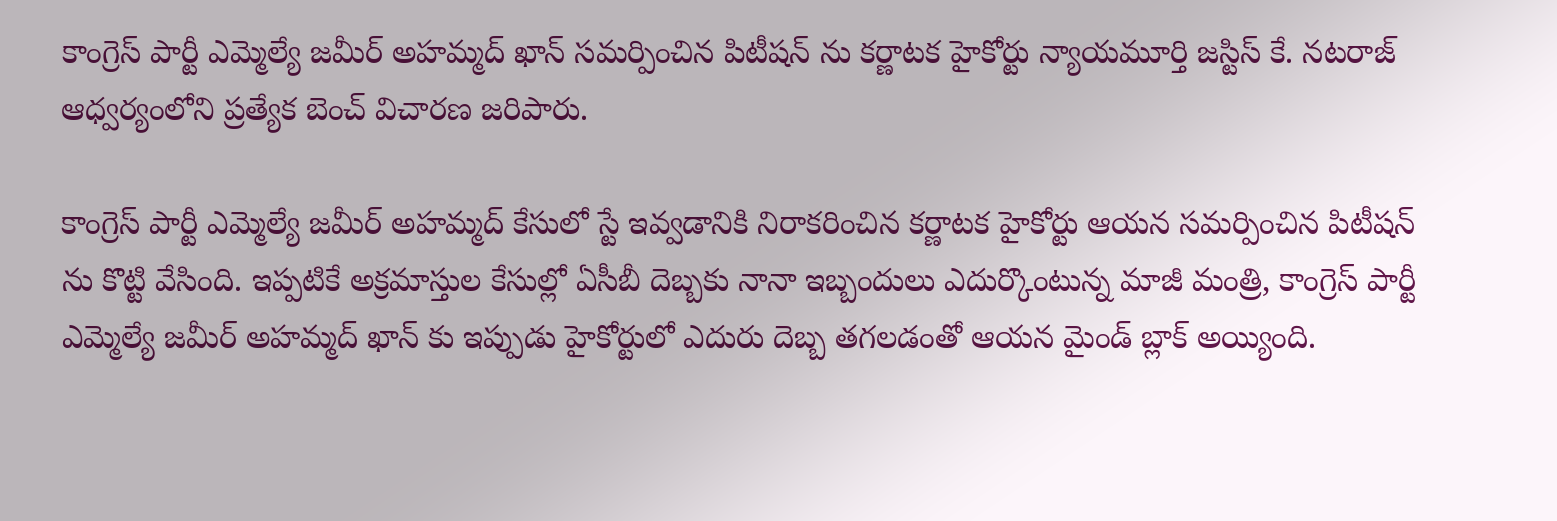కాంగ్రెస్ పార్టీ ఎమ్మెల్యే జమీర్ అహమ్మద్ ఖాన్ సమర్పించిన పిటీషన్ ను కర్ణాటక హైకోర్టు న్యాయమూర్తి జస్టిస్ కే. నటరాజ్ ఆధ్వర్యంలోని ప్రత్యేక బెంచ్ విచారణ జరిపారు.

కాంగ్రెస్ పార్టీ ఎమ్మెల్యే జమీర్ అహమ్మద్ కేసులో స్టే ఇవ్వడానికి నిరాకరించిన కర్ణాటక హైకోర్టు ఆయన సమర్పించిన పిటీషన్ ను కొట్టి వేసింది. ఇప్పటికే అక్రమాస్తుల కేసుల్లో ఏసీబీ దెబ్బకు నానా ఇబ్బందులు ఎదుర్కొంటున్న మాజీ మంత్రి, కాంగ్రెస్ పార్టీ ఎమ్మెల్యే జమీర్ అహమ్మద్ ఖాన్ కు ఇప్పుడు హైకోర్టులో ఎదురు దెబ్బ తగలడంతో ఆయన మైండ్ బ్లాక్ అయ్యింది.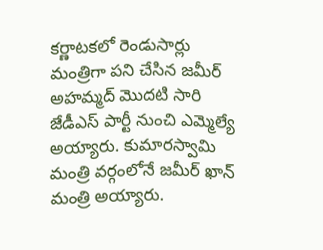కర్ణాటకలో రెండుసార్లు మంత్రిగా పని చేసిన జమీర్ అహమ్మద్ మొదటి సారి జేడీఎస్ పార్టీ నుంచి ఎమ్మెల్యే అయ్యారు. కుమారస్వామి మంత్రి వర్గంలోనే జమీర్ ఖాన్ మంత్రి అయ్యారు.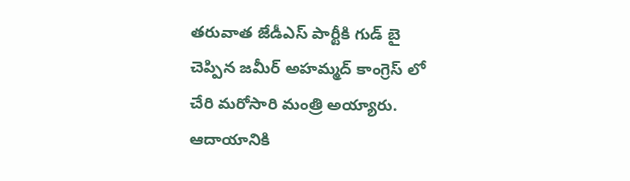తరువాత జేడీఎస్ పార్టీకి గుడ్ బై చెప్పిన జమీర్ అహమ్మద్ కాంగ్రెస్ లో చేరి మరోసారి మంత్రి అయ్యారు. ఆదాయానికి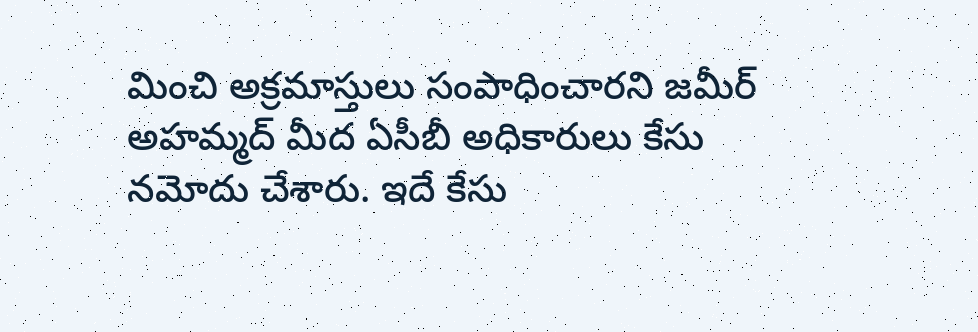మించి అక్రమాస్తులు సంపాధించారని జమీర్ అహమ్మద్ మీద ఏసీబీ అధికారులు కేసు నమోదు చేశారు. ఇదే కేసు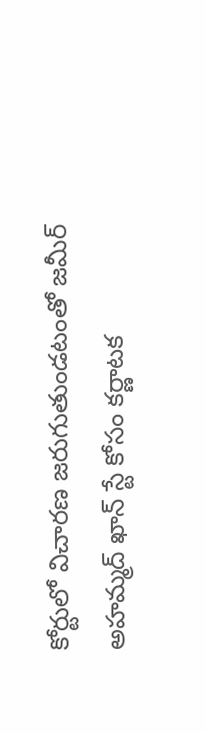కోర్టులో విచారణ జరుగుతుండటంతో జమీర్ అహమ్మద్ ఖాన్ స్టే కోసం కర్ణాటక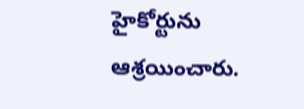హైకోర్టును ఆశ్రయించారు.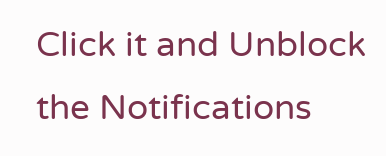Click it and Unblock the Notifications